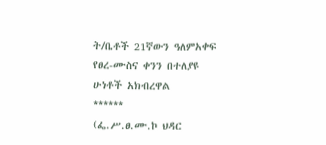ት/ቤቶች 21ኛውን ዓለምአቀፍ የፀረ-ሙስና ቀንን በተለያዩ ሁነቶች አክብረዋል
******
(ፌ.ሥ.ፀ.ሙ.ኮ ህዳር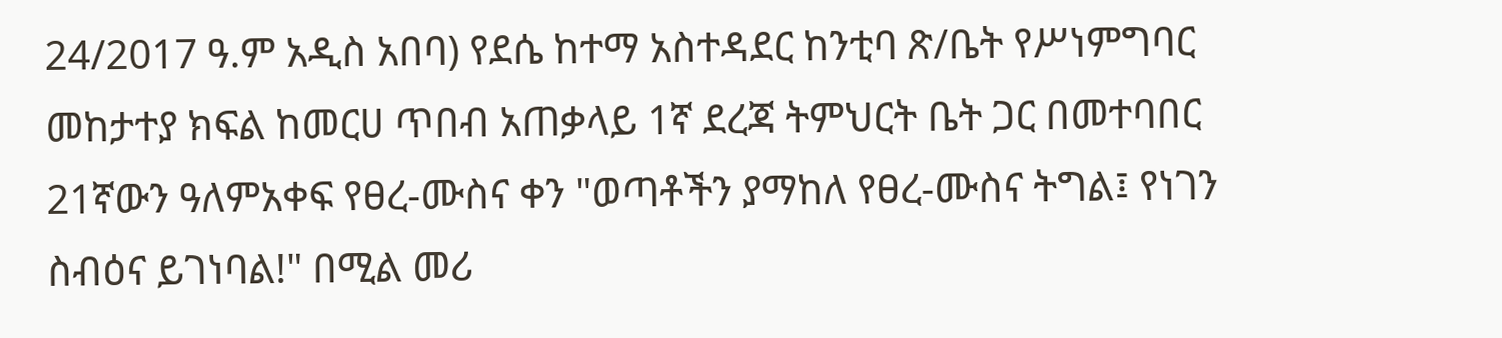24/2017 ዓ.ም አዲስ አበባ) የደሴ ከተማ አስተዳደር ከንቲባ ጽ/ቤት የሥነምግባር መከታተያ ክፍል ከመርሀ ጥበብ አጠቃላይ 1ኛ ደረጃ ትምህርት ቤት ጋር በመተባበር 21ኛውን ዓለምአቀፍ የፀረ-ሙስና ቀን "ወጣቶችን ያማከለ የፀረ-ሙስና ትግል፤ የነገን ስብዕና ይገነባል!" በሚል መሪ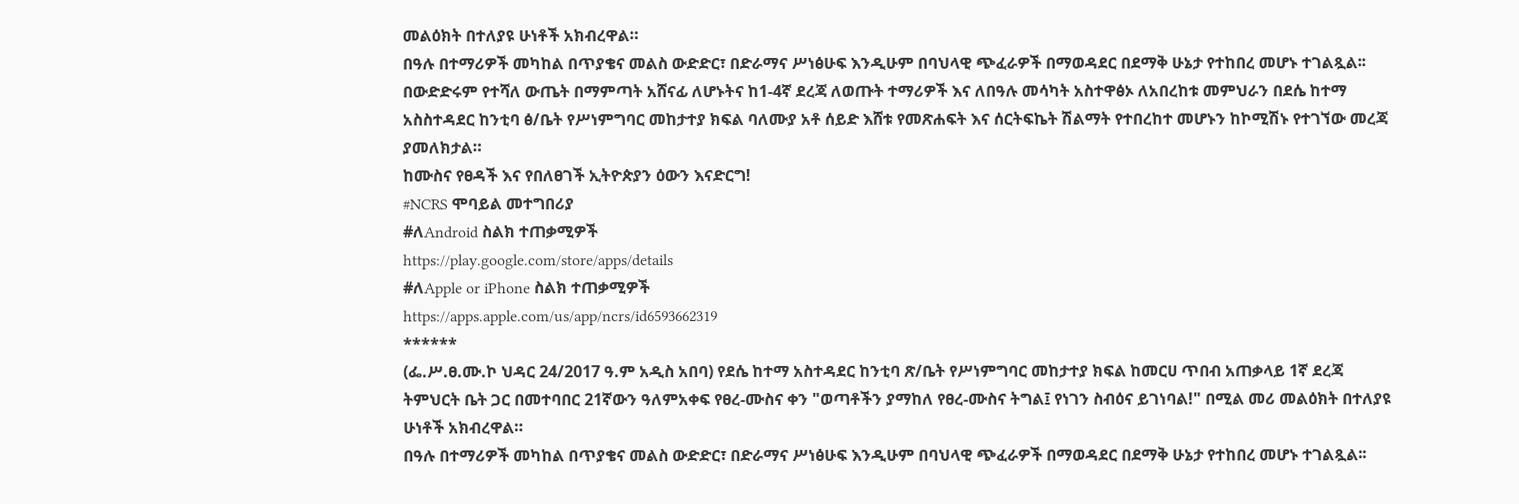መልዕክት በተለያዩ ሁነቶች አክብረዋል።
በዓሉ በተማሪዎች መካከል በጥያቄና መልስ ውድድር፣ በድራማና ሥነፅሁፍ እንዲሁም በባህላዊ ጭፈራዎች በማወዳደር በደማቅ ሁኔታ የተከበረ መሆኑ ተገልጿል፡፡
በውድድሩም የተሻለ ውጤት በማምጣት አሸናፊ ለሆኑትና ከ1-4ኛ ደረጃ ለወጡት ተማሪዎች እና ለበዓሉ መሳካት አስተዋፅኦ ለአበረከቱ መምህራን በደሴ ከተማ አስስተዳደር ከንቲባ ፅ/ቤት የሥነምግባር መከታተያ ክፍል ባለሙያ አቶ ሰይድ እሸቱ የመጽሐፍት እና ሰርትፍኬት ሽልማት የተበረከተ መሆኑን ከኮሚሽኑ የተገኘው መረጃ ያመለክታል።
ከሙስና የፀዳች እና የበለፀገች ኢትዮጵያን ዕውን እናድርግ!
#NCRS ሞባይል መተግበሪያ
#ለAndroid ስልክ ተጠቃሚዎች
https://play.google.com/store/apps/details
#ለApple or iPhone ስልክ ተጠቃሚዎች
https://apps.apple.com/us/app/ncrs/id6593662319
******
(ፌ.ሥ.ፀ.ሙ.ኮ ህዳር 24/2017 ዓ.ም አዲስ አበባ) የደሴ ከተማ አስተዳደር ከንቲባ ጽ/ቤት የሥነምግባር መከታተያ ክፍል ከመርሀ ጥበብ አጠቃላይ 1ኛ ደረጃ ትምህርት ቤት ጋር በመተባበር 21ኛውን ዓለምአቀፍ የፀረ-ሙስና ቀን "ወጣቶችን ያማከለ የፀረ-ሙስና ትግል፤ የነገን ስብዕና ይገነባል!" በሚል መሪ መልዕክት በተለያዩ ሁነቶች አክብረዋል።
በዓሉ በተማሪዎች መካከል በጥያቄና መልስ ውድድር፣ በድራማና ሥነፅሁፍ እንዲሁም በባህላዊ ጭፈራዎች በማወዳደር በደማቅ ሁኔታ የተከበረ መሆኑ ተገልጿል፡፡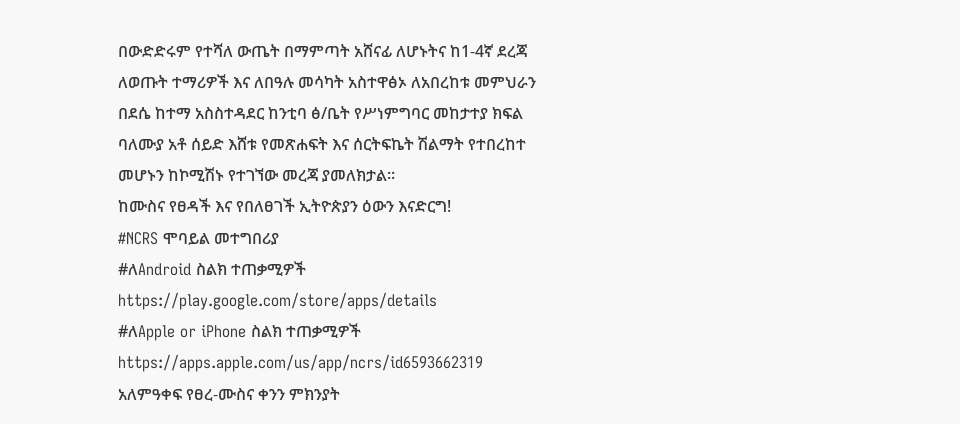በውድድሩም የተሻለ ውጤት በማምጣት አሸናፊ ለሆኑትና ከ1-4ኛ ደረጃ ለወጡት ተማሪዎች እና ለበዓሉ መሳካት አስተዋፅኦ ለአበረከቱ መምህራን በደሴ ከተማ አስስተዳደር ከንቲባ ፅ/ቤት የሥነምግባር መከታተያ ክፍል ባለሙያ አቶ ሰይድ እሸቱ የመጽሐፍት እና ሰርትፍኬት ሽልማት የተበረከተ መሆኑን ከኮሚሽኑ የተገኘው መረጃ ያመለክታል።
ከሙስና የፀዳች እና የበለፀገች ኢትዮጵያን ዕውን እናድርግ!
#NCRS ሞባይል መተግበሪያ
#ለAndroid ስልክ ተጠቃሚዎች
https://play.google.com/store/apps/details
#ለApple or iPhone ስልክ ተጠቃሚዎች
https://apps.apple.com/us/app/ncrs/id6593662319
አለምዓቀፍ የፀረ-ሙስና ቀንን ምክንያት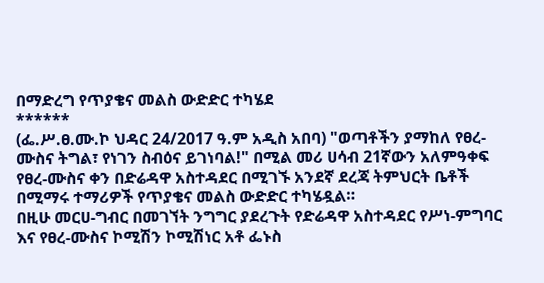በማድረግ የጥያቄና መልስ ውድድር ተካሄደ
******
(ፌ.ሥ.ፀ.ሙ.ኮ ህዳር 24/2017 ዓ.ም አዲስ አበባ) "ወጣቶችን ያማከለ የፀረ-ሙስና ትግል፣ የነገን ስብዕና ይገነባል!" በሚል መሪ ሀሳብ 21ኛውን አለምዓቀፍ የፀረ-ሙስና ቀን በድሬዳዋ አስተዳደር በሚገኙ አንደኛ ደረጃ ትምህርት ቤቶች በሚማሩ ተማሪዎች የጥያቄና መልስ ውድድር ተካሄዷል።
በዚሁ መርሀ-ግብር በመገኘት ንግግር ያደረጉት የድሬዳዋ አስተዳደር የሥነ-ምግባር እና የፀረ-ሙስና ኮሚሽን ኮሚሽነር አቶ ፌኑስ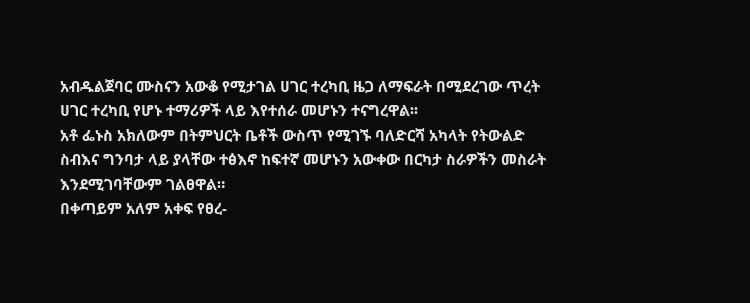አብዱልጀባር ሙስናን አውቆ የሚታገል ሀገር ተረካቢ ዜጋ ለማፍራት በሚደረገው ጥረት ሀገር ተረካቢ የሆኑ ተማሪዎች ላይ እየተሰራ መሆኑን ተናግረዋል፡፡
አቶ ፌኑስ አክለውም በትምህርት ቤቶች ውስጥ የሚገኙ ባለድርሻ አካላት የትውልድ ስብእና ግንባታ ላይ ያላቸው ተፅእኖ ከፍተኛ መሆኑን አውቀው በርካታ ስራዎችን መስራት እንደሚገባቸውም ገልፀዋል።
በቀጣይም አለም አቀፍ የፀረ-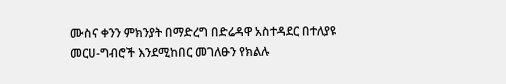ሙስና ቀንን ምክንያት በማድረግ በድሬዳዋ አስተዳደር በተለያዩ መርሀ-ግብሮች እንደሚከበር መገለፁን የክልሉ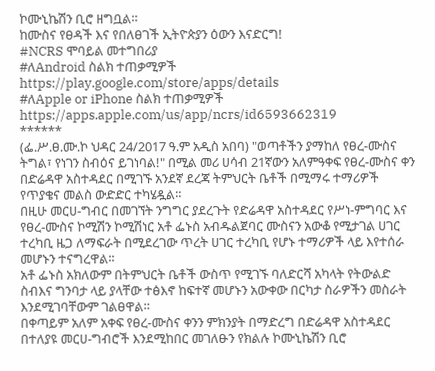ኮሙኒኬሽን ቢሮ ዘግቧል።
ከሙስና የፀዳች እና የበለፀገች ኢትዮጵያን ዕውን እናድርግ!
#NCRS ሞባይል መተግበሪያ
#ለAndroid ስልክ ተጠቃሚዎች
https://play.google.com/store/apps/details
#ለApple or iPhone ስልክ ተጠቃሚዎች
https://apps.apple.com/us/app/ncrs/id6593662319
******
(ፌ.ሥ.ፀ.ሙ.ኮ ህዳር 24/2017 ዓ.ም አዲስ አበባ) "ወጣቶችን ያማከለ የፀረ-ሙስና ትግል፣ የነገን ስብዕና ይገነባል!" በሚል መሪ ሀሳብ 21ኛውን አለምዓቀፍ የፀረ-ሙስና ቀን በድሬዳዋ አስተዳደር በሚገኙ አንደኛ ደረጃ ትምህርት ቤቶች በሚማሩ ተማሪዎች የጥያቄና መልስ ውድድር ተካሄዷል።
በዚሁ መርሀ-ግብር በመገኘት ንግግር ያደረጉት የድሬዳዋ አስተዳደር የሥነ-ምግባር እና የፀረ-ሙስና ኮሚሽን ኮሚሽነር አቶ ፌኑስ አብዱልጀባር ሙስናን አውቆ የሚታገል ሀገር ተረካቢ ዜጋ ለማፍራት በሚደረገው ጥረት ሀገር ተረካቢ የሆኑ ተማሪዎች ላይ እየተሰራ መሆኑን ተናግረዋል፡፡
አቶ ፌኑስ አክለውም በትምህርት ቤቶች ውስጥ የሚገኙ ባለድርሻ አካላት የትውልድ ስብእና ግንባታ ላይ ያላቸው ተፅእኖ ከፍተኛ መሆኑን አውቀው በርካታ ስራዎችን መስራት እንደሚገባቸውም ገልፀዋል።
በቀጣይም አለም አቀፍ የፀረ-ሙስና ቀንን ምክንያት በማድረግ በድሬዳዋ አስተዳደር በተለያዩ መርሀ-ግብሮች እንደሚከበር መገለፁን የክልሉ ኮሙኒኬሽን ቢሮ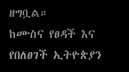ዘግቧል።
ከሙስና የፀዳች እና የበለፀገች ኢትዮጵያን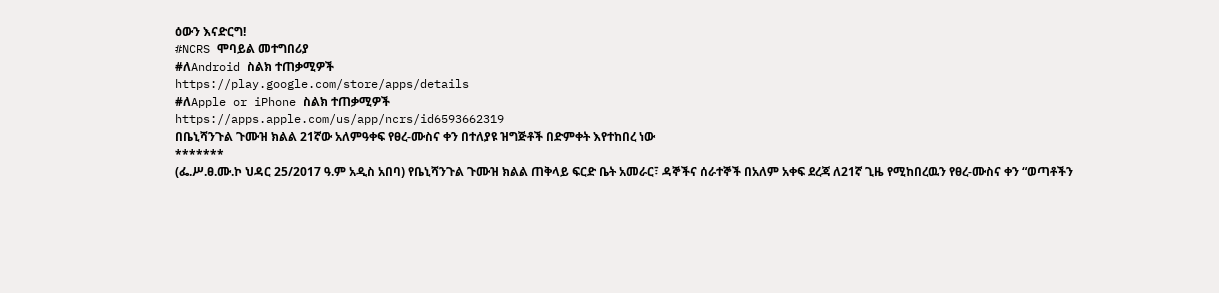ዕውን እናድርግ!
#NCRS ሞባይል መተግበሪያ
#ለAndroid ስልክ ተጠቃሚዎች
https://play.google.com/store/apps/details
#ለApple or iPhone ስልክ ተጠቃሚዎች
https://apps.apple.com/us/app/ncrs/id6593662319
በቤኒሻንጉል ጉሙዝ ክልል 21ኛው አለምዓቀፍ የፀረ-ሙስና ቀን በተለያዩ ዝግጅቶች በድምቀት እየተከበረ ነው
*******
(ፌ.ሥ.ፀ.ሙ.ኮ ህዳር 25/2017 ዓ.ም አዲስ አበባ) የቤኒሻንጉል ጉሙዝ ክልል ጠቅላይ ፍርድ ቤት አመራር፣ ዳኞችና ሰራተኞች በአለም አቀፍ ደረጃ ለ21ኛ ጊዜ የሚከበረዉን የፀረ-ሙስና ቀን “ወጣቶችን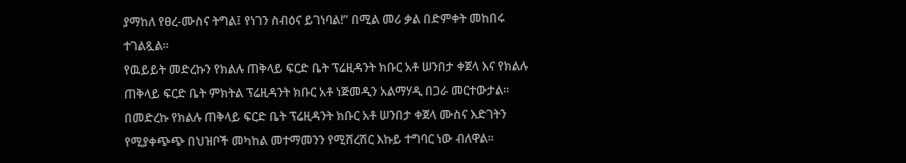ያማከለ የፀረ-ሙስና ትግል፤ የነገን ስብዕና ይገነባል!” በሚል መሪ ቃል በድምቀት መከበሩ ተገልጿል።
የዉይይት መድረኩን የክልሉ ጠቅላይ ፍርድ ቤት ፕሬዚዳንት ክቡር አቶ ሠንበታ ቀጀላ እና የክልሉ ጠቅላይ ፍርድ ቤት ምክትል ፕሬዚዳንት ክቡር አቶ ነጅመዲን አልማሃዲ በጋራ መርተውታል።
በመድረኩ የክልሉ ጠቅላይ ፍርድ ቤት ፕሬዚዳንት ክቡር አቶ ሠንበታ ቀጀላ ሙስና እድገትን የሚያቀጭጭ በህዝቦች መካከል መተማመንን የሚሸረሽር እኩይ ተግባር ነው ብለዋል።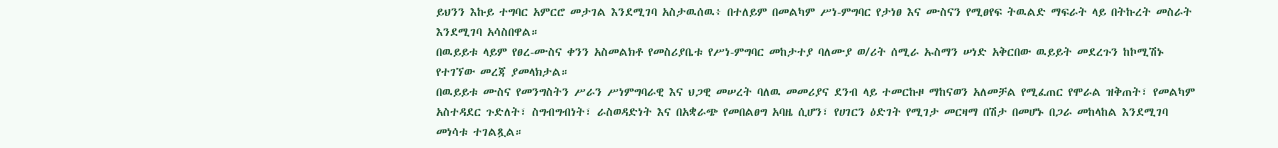ይህንን እኩይ ተግባር አምርሮ መታገል እንደሚገባ አስታዉሰዉ፥ በተለይም በመልካም ሥነ-ምግባር የታነፀ እና ሙስናን የሚፀየፍ ትዉልድ ማፍራት ላይ በትኩረት መስራት እንደሚገባ አሳስበዋል።
በዉይይቱ ላይም የፀረ-ሙስና ቀንን አስመልክቶ የመስሪያቤቱ የሥነ-ምግባር መከታተያ ባለሙያ ወ/ሪት ሰሚራ ኡስማን ሠነድ አቅርበው ዉይይት መደረጉን ከኮሚሽኑ የተገኘው መረጃ ያመላክታል።
በዉይይቱ ሙስና የመንግስትን ሥራን ሥነምግባራዊ እና ህጋዊ መሠረት ባለዉ መመሪያና ደንብ ላይ ተመርኩዞ ማከናወን አለመቻል የሚፈጠር የሞራል ዝቅጠት፣ የመልካም አስተዳደር ጉድለት፣ ስግብግብነት፣ ራስወዳድነት እና በአቋራጭ የመበልፀግ አባዜ ሲሆን፣ የሀገርን ዕድገት የሚገታ መርዛማ በሽታ በመሆኑ በጋራ መከላከል እንደሚገባ መነሳቱ ተገልጿል።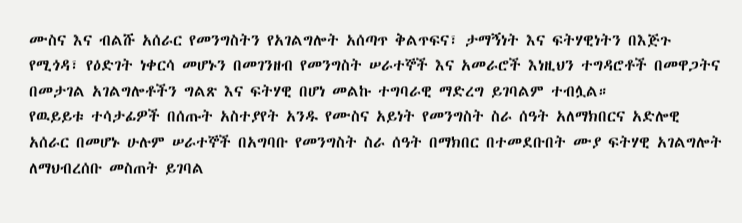ሙስና እና ብልሹ አሰራር የመንግስትን የአገልግሎት አሰጣጥ ቅልጥፍና፣ ታማኝነት እና ፍትሃዊነትን በእጅጉ የሚጎዳ፣ የዕድገት ነቀርሳ መሆኑን በመገንዘብ የመንግስት ሠራተኞች እና አመራሮች እነዚህን ተግዳሮቶች በመዋጋትና በመታገል አገልግሎቶችን ግልጽ እና ፍትሃዊ በሆነ መልኩ ተግባራዊ ማድረግ ይገባልም ተብሏል።
የዉይይቱ ተሳታፊዎች በሰጡት አስተያየት አንዱ የሙስና አይነት የመንግስት ስራ ሰዓት አለማክበርና አድሎዊ አሰራር በመሆኑ ሁሉም ሠራተኞች በአግባቡ የመንግስት ስራ ሰዓት በማክበር በተመደቡበት ሙያ ፍትሃዊ አገልግሎት ለማህብረሰቡ መስጠት ይገባል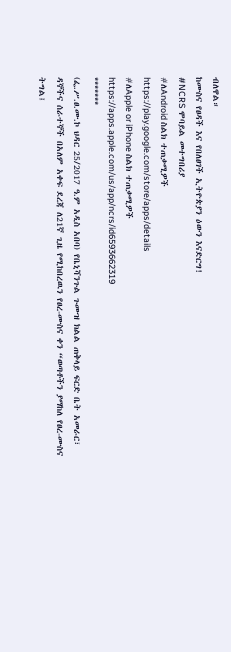ብለዋል።
ከሙስና የፀዳች እና የበለፀገች ኢትዮጵያን ዕውን እናድርግ!
#NCRS ሞባይል መተግበሪያ
#ለAndroid ስልክ ተጠቃሚዎች
https://play.google.com/store/apps/details
#ለApple or iPhone ስልክ ተጠቃሚዎች
https://apps.apple.com/us/app/ncrs/id6593662319
*******
(ፌ.ሥ.ፀ.ሙ.ኮ ህዳር 25/2017 ዓ.ም አዲስ አበባ) የቤኒሻንጉል ጉሙዝ ክልል ጠቅላይ ፍርድ ቤት አመራር፣ ዳኞችና ሰራተኞች በአለም አቀፍ ደረጃ ለ21ኛ ጊዜ የሚከበረዉን የፀረ-ሙስና ቀን “ወጣቶችን ያማከለ የፀረ-ሙስና ትግል፤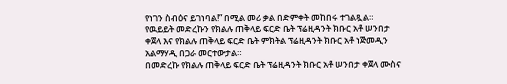የነገን ስብዕና ይገነባል!” በሚል መሪ ቃል በድምቀት መከበሩ ተገልጿል።
የዉይይት መድረኩን የክልሉ ጠቅላይ ፍርድ ቤት ፕሬዚዳንት ክቡር አቶ ሠንበታ ቀጀላ እና የክልሉ ጠቅላይ ፍርድ ቤት ምክትል ፕሬዚዳንት ክቡር አቶ ነጅመዲን አልማሃዲ በጋራ መርተውታል።
በመድረኩ የክልሉ ጠቅላይ ፍርድ ቤት ፕሬዚዳንት ክቡር አቶ ሠንበታ ቀጀላ ሙስና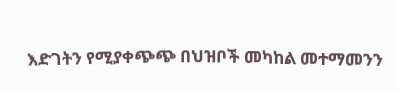እድገትን የሚያቀጭጭ በህዝቦች መካከል መተማመንን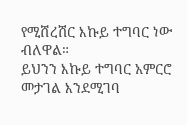የሚሸረሽር እኩይ ተግባር ነው ብለዋል።
ይህንን እኩይ ተግባር አምርሮ መታገል እንደሚገባ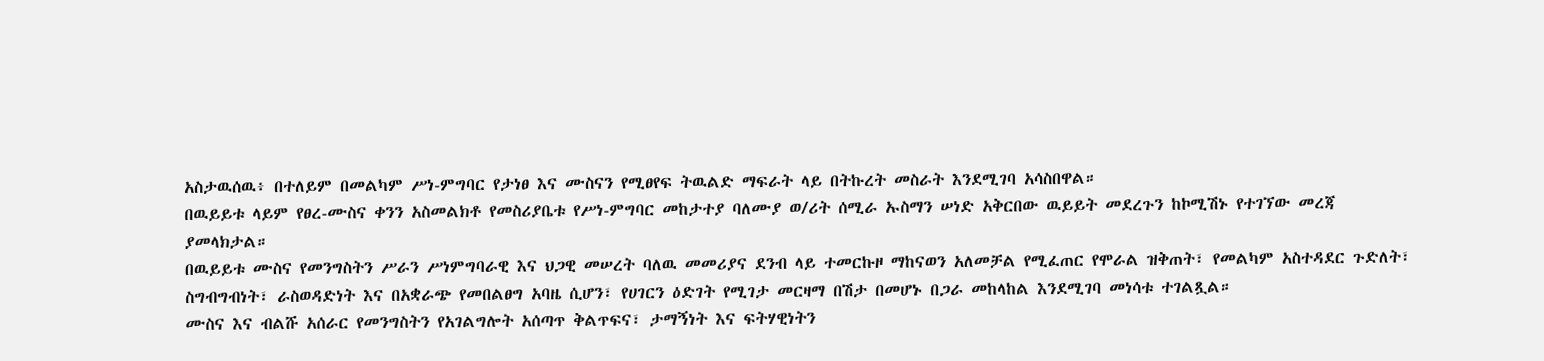አስታዉሰዉ፥ በተለይም በመልካም ሥነ-ምግባር የታነፀ እና ሙስናን የሚፀየፍ ትዉልድ ማፍራት ላይ በትኩረት መስራት እንደሚገባ አሳስበዋል።
በዉይይቱ ላይም የፀረ-ሙስና ቀንን አስመልክቶ የመስሪያቤቱ የሥነ-ምግባር መከታተያ ባለሙያ ወ/ሪት ሰሚራ ኡስማን ሠነድ አቅርበው ዉይይት መደረጉን ከኮሚሽኑ የተገኘው መረጃ ያመላክታል።
በዉይይቱ ሙስና የመንግስትን ሥራን ሥነምግባራዊ እና ህጋዊ መሠረት ባለዉ መመሪያና ደንብ ላይ ተመርኩዞ ማከናወን አለመቻል የሚፈጠር የሞራል ዝቅጠት፣ የመልካም አስተዳደር ጉድለት፣ ስግብግብነት፣ ራስወዳድነት እና በአቋራጭ የመበልፀግ አባዜ ሲሆን፣ የሀገርን ዕድገት የሚገታ መርዛማ በሽታ በመሆኑ በጋራ መከላከል እንደሚገባ መነሳቱ ተገልጿል።
ሙስና እና ብልሹ አሰራር የመንግስትን የአገልግሎት አሰጣጥ ቅልጥፍና፣ ታማኝነት እና ፍትሃዊነትን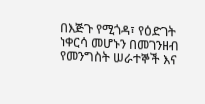በእጅጉ የሚጎዳ፣ የዕድገት ነቀርሳ መሆኑን በመገንዘብ የመንግስት ሠራተኞች እና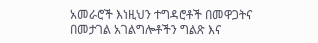አመራሮች እነዚህን ተግዳሮቶች በመዋጋትና በመታገል አገልግሎቶችን ግልጽ እና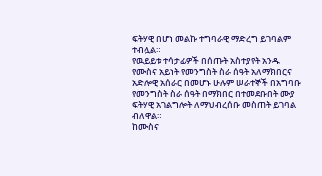ፍትሃዊ በሆነ መልኩ ተግባራዊ ማድረግ ይገባልም ተብሏል።
የዉይይቱ ተሳታፊዎች በሰጡት አስተያየት አንዱ የሙስና አይነት የመንግስት ስራ ሰዓት አለማክበርና አድሎዊ አሰራር በመሆኑ ሁሉም ሠራተኞች በአግባቡ የመንግስት ስራ ሰዓት በማክበር በተመደቡበት ሙያ ፍትሃዊ አገልግሎት ለማህብረሰቡ መስጠት ይገባል ብለዋል።
ከሙስና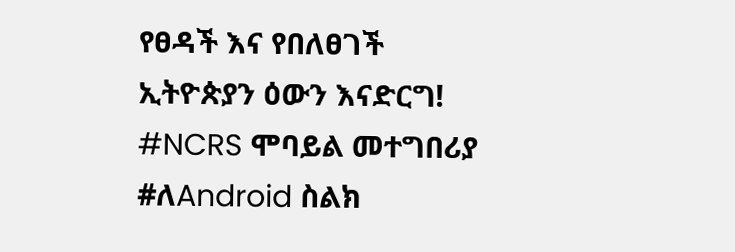የፀዳች እና የበለፀገች ኢትዮጵያን ዕውን እናድርግ!
#NCRS ሞባይል መተግበሪያ
#ለAndroid ስልክ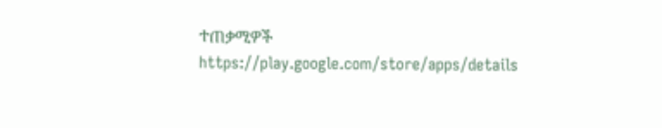ተጠቃሚዎች
https://play.google.com/store/apps/details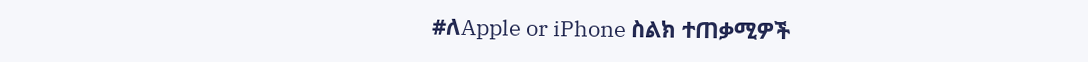#ለApple or iPhone ስልክ ተጠቃሚዎች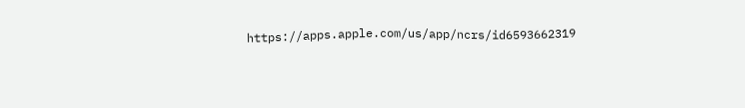https://apps.apple.com/us/app/ncrs/id6593662319